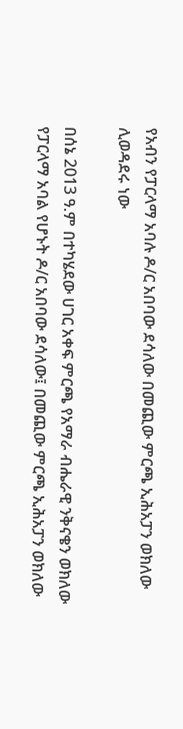የአብን የፓርላማ አባሉ ዶ/ር አበባው ደሳለው በመጪው ምርጫ ኢሕአፓን ወክለው ሊወዳደሩ ነው

በሰኔ 2013 ዓ.ም በተካሄደው ሀገር አቀፍ ምርጫ የአማራ ብሔራዊ ንቅናቄን ወክለው የፓርላማ አባል የሆኑት ዶ/ር አበባው ደሳለው፤ በመጪው ምርጫ ኢሕአፓን ወክለው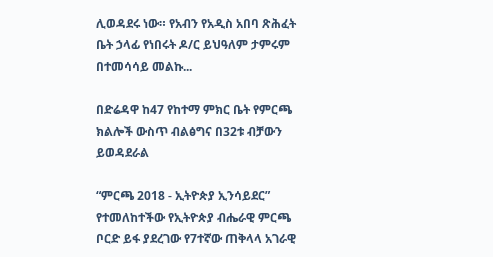ሊወዳደሩ ነው። የአብን የአዲስ አበባ ጽሕፈት ቤት ኃላፊ የነበሩት ዶ/ር ይህዓለም ታምሩም በተመሳሳይ መልኩ...

በድሬዳዋ ከ47 የከተማ ምክር ቤት የምርጫ ክልሎች ውስጥ ብልፅግና በ32ቱ ብቻውን ይወዳደራል

“ምርጫ 2018 - ኢትዮጵያ ኢንሳይደር” የተመለከተችው የኢትዮጵያ ብሔራዊ ምርጫ ቦርድ ይፋ ያደረገው የ7ተኛው ጠቅላላ አገራዊ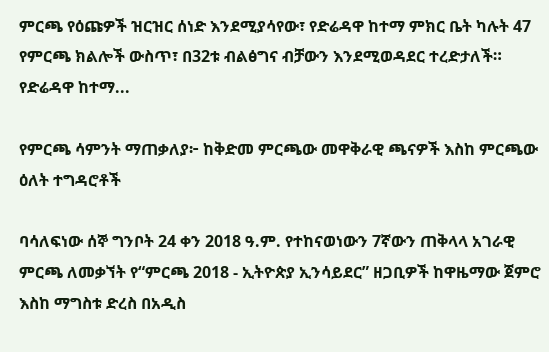ምርጫ የዕጩዎች ዝርዝር ሰነድ እንደሚያሳየው፣ የድሬዳዋ ከተማ ምክር ቤት ካሉት 47 የምርጫ ክልሎች ውስጥ፣ በ32ቱ ብልፅግና ብቻውን እንደሚወዳደር ተረድታለች። የድሬዳዋ ከተማ...

የምርጫ ሳምንት ማጠቃለያ፦ ከቅድመ ምርጫው መዋቅራዊ ጫናዎች እስከ ምርጫው ዕለት ተግዳሮቶች

ባሳለፍነው ሰኞ ግንቦት 24 ቀን 2018 ዓ.ም. የተከናወነውን 7ኛውን ጠቅላላ አገራዊ ምርጫ ለመቃኘት የ“ምርጫ 2018 - ኢትዮጵያ ኢንሳይደር” ዘጋቢዎች ከዋዜማው ጀምሮ እስከ ማግስቱ ድረስ በአዲስ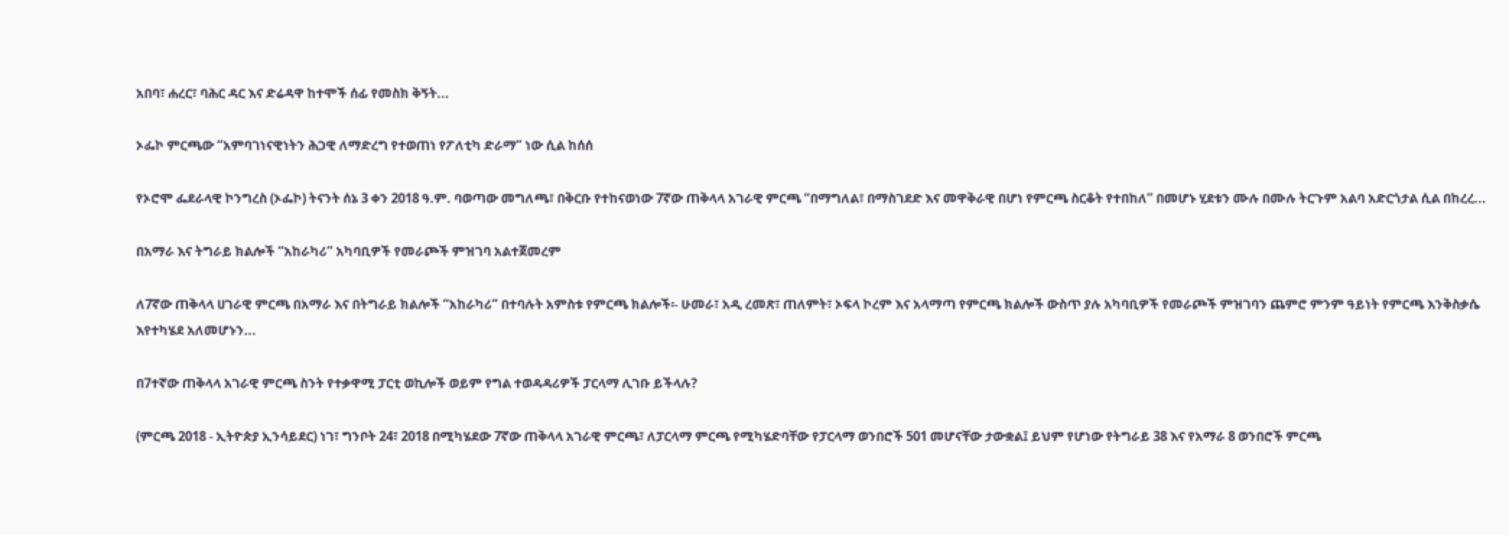አበባ፣ ሐረር፣ ባሕር ዳር እና ድሬዳዋ ከተሞች ሰፊ የመስክ ቅኝት...

ኦፌኮ ምርጫው “አምባገነናዊነትን ሕጋዊ ለማድረግ የተወጠነ የፖለቲካ ድራማ” ነው ሲል ከሰሰ

የኦሮሞ ፌደራላዊ ኮንግረስ (ኦፌኮ) ትናንት ሰኔ 3 ቀን 2018 ዓ.ም. ባወጣው መግለጫ፣ በቅርቡ የተከናወነው 7ኛው ጠቅላላ አገራዊ ምርጫ “በማግለል፣ በማስገደድ እና መዋቅራዊ በሆነ የምርጫ ስርቆት የተበከለ” በመሆኑ ሂደቱን ሙሉ በሙሉ ትርጉም አልባ አድርጎታል ሲል በከረረ...

በአማራ እና ትግራይ ክልሎች “አከራካሪ” አካባቢዎች የመራጮች ምዝገባ አልተጀመረም

ለ7ኛው ጠቅላላ ሀገራዊ ምርጫ በአማራ እና በትግራይ ክልሎች “አከራካሪ” በተባሉት አምስቱ የምርጫ ክልሎች፡- ሁመራ፣ አዲ ረመጽ፣ ጠለምት፣ ኦፍላ ኮረም እና አላማጣ የምርጫ ክልሎች ውስጥ ያሉ አካባቢዎች የመራጮች ምዝገባን ጨምሮ ምንም ዓይነት የምርጫ እንቅስቃሴ እየተካሄደ አለመሆኑን...

በ7ተኛው ጠቅላላ አገራዊ ምርጫ ስንት የተቃዋሚ ፓርቲ ወኪሎች ወይም የግል ተወዳዳሪዎች ፓርላማ ሊገቡ ይችላሉ?

(ምርጫ 2018 - ኢትዮጵያ ኢንሳይደር) ነገ፣ ግንቦት 24፣ 2018 በሚካሄደው 7ኛው ጠቅላላ አገራዊ ምርጫ፣ ለፓርላማ ምርጫ የሚካሄድባቸው የፓርላማ ወንበሮች 501 መሆናቸው ታውቋል፤ ይህም የሆነው የትግራይ 38 እና የአማራ 8 ወንበሮች ምርጫ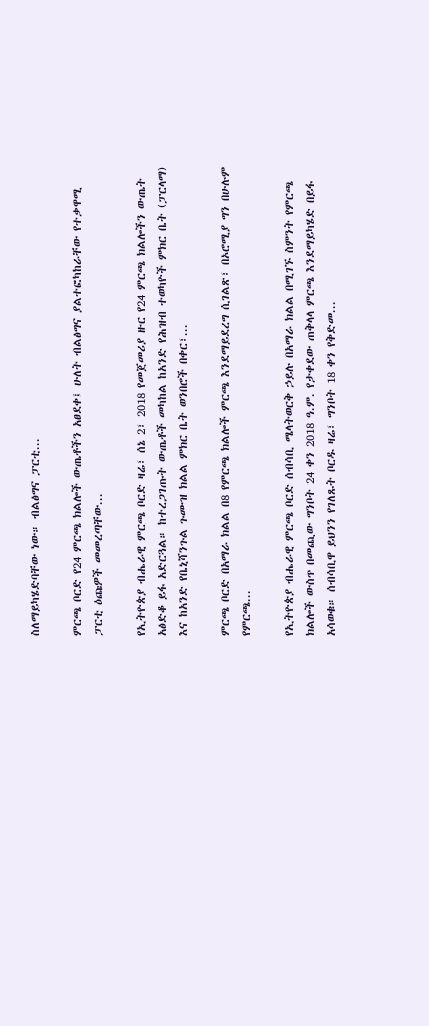ስለማይካሄድባቸው ነው። ብልፅግና ፓርቲ...

ምርጫ ቦርድ የ24 ምርጫ ክልሎች ውጤቶችን አፀደቀ፤ ሁለት ብልፅግና ያልተፎካከራቸው የተቃዋሚ ፓርቲ ዕጩዎች መመረጣቸው...

የኢትዮጵያ ብሔራዊ ምርጫ ቦርድ ዛሬ፣ ሰኔ 2፣ 2018 የመጀመሪያ ዙር የ24 ምርጫ ክልሎችን ውጤት አፅድቆ ይፋ አድርጓል። ከተረጋገጡት ውጤቶች መካከል ከአንድ የሕዝብ ተወካዮች ምክር ቤት (ፓርላማ) እና ከአንድ የቤኒሻንጉል ጉሙዝ ክልል ምክር ቤት ወንበሮች በቀር፣...

ምርጫ ቦርድ በአማራ ክልል በ8 የምርጫ ክልሎች ምርጫ እንደማይደረግ ሲገልጽ፣ በኦሮሚያ ግን በሁሉም የምርጫ...

የኢትዮጵያ ብሔራዊ ምርጫ ቦርድ ሰብሳቢ ሜላትወርቅ ኃይሉ በአማራ ክልል በሚገኙ ስምንት የምርጫ ክልሎች ውስጥ በመጪው ግንቦት 24 ቀን 2018 ዓ.ም. የታቀደው ጠቅላላ ምርጫ እንደማይካሄድ በይፋ አሳወቁ። ሰብሳቢዋ ይህንን የገለጹት ቦርዱ ዛሬ፣ ግንቦት 18 ቀን የቅድመ...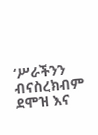‘ሥራችንን ብናስረክብም ደሞዝ እና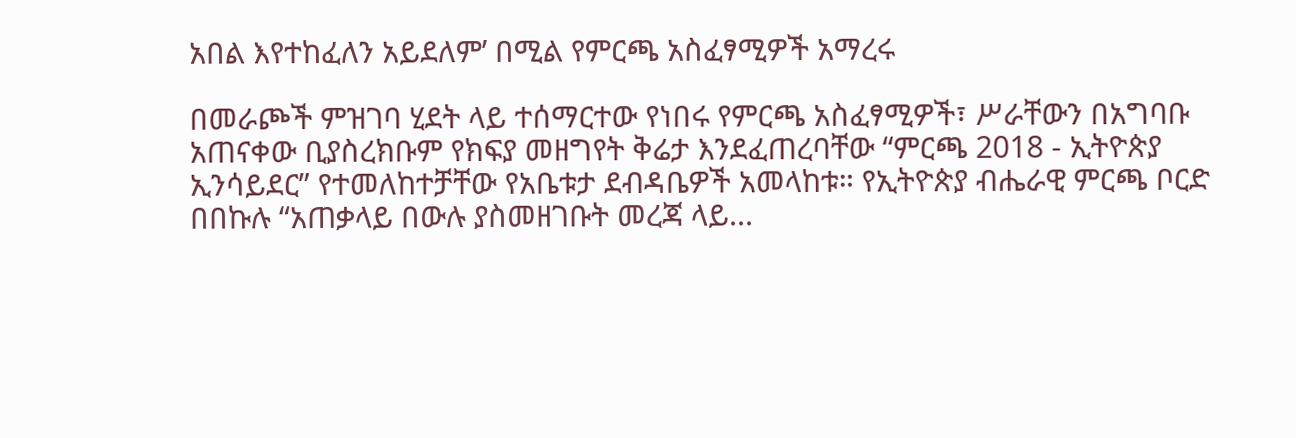አበል እየተከፈለን አይደለም’ በሚል የምርጫ አስፈፃሚዎች አማረሩ

በመራጮች ምዝገባ ሂደት ላይ ተሰማርተው የነበሩ የምርጫ አስፈፃሚዎች፣ ሥራቸውን በአግባቡ አጠናቀው ቢያስረክቡም የክፍያ መዘግየት ቅሬታ እንደፈጠረባቸው “ምርጫ 2018 - ኢትዮጵያ ኢንሳይደር” የተመለከተቻቸው የአቤቱታ ደብዳቤዎች አመላከቱ። የኢትዮጵያ ብሔራዊ ምርጫ ቦርድ በበኩሉ “አጠቃላይ በውሉ ያስመዘገቡት መረጃ ላይ...